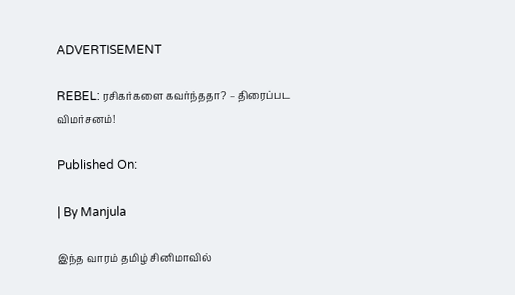ADVERTISEMENT

REBEL: ரசிகர்களை கவர்ந்ததா? – திரைப்பட விமர்சனம்!

Published On:

| By Manjula

இந்த வாரம் தமிழ் சினிமாவில்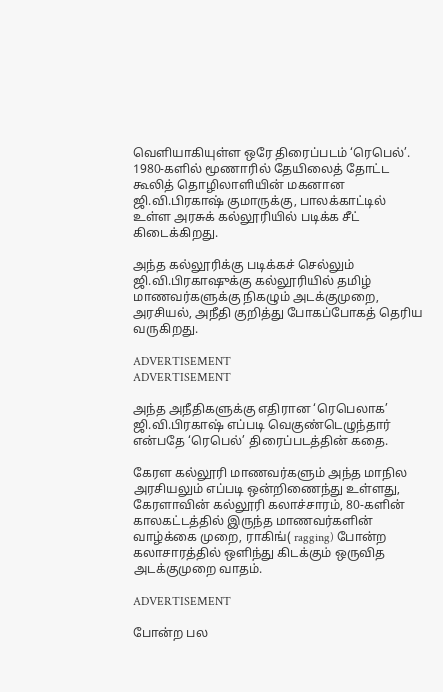வெளியாகியுள்ள ஒரே திரைப்படம் ‘ரெபெல்’. 1980-களில் மூணாரில் தேயிலைத் தோட்ட கூலித் தொழிலாளியின் மகனான ஜி.வி.பிரகாஷ் குமாருக்கு, பாலக்காட்டில் உள்ள அரசுக் கல்லூரியில் படிக்க சீட் கிடைக்கிறது.

அந்த கல்லூரிக்கு படிக்கச் செல்லும் ஜி.வி.பிரகாஷுக்கு கல்லூரியில் தமிழ் மாணவர்களுக்கு நிகழும் அடக்குமுறை, அரசியல், அநீதி குறித்து போகப்போகத் தெரிய வருகிறது.

ADVERTISEMENT
ADVERTISEMENT

அந்த அநீதிகளுக்கு எதிரான ‘ரெபெலாக’ ஜி.வி.பிரகாஷ் எப்படி வெகுண்டெழுந்தார் என்பதே ‘ரெபெல்’ திரைப்படத்தின் கதை.

கேரள கல்லூரி மாணவர்களும் அந்த மாநில அரசியலும் எப்படி ஒன்றிணைந்து உள்ளது, கேரளாவின் கல்லூரி கலாச்சாரம், 80-களின் காலகட்டத்தில் இருந்த மாணவர்களின் வாழ்க்கை முறை, ராகிங்( ragging) போன்ற கலாசாரத்தில் ஒளிந்து கிடக்கும் ஒருவித அடக்குமுறை வாதம்.

ADVERTISEMENT

போன்ற பல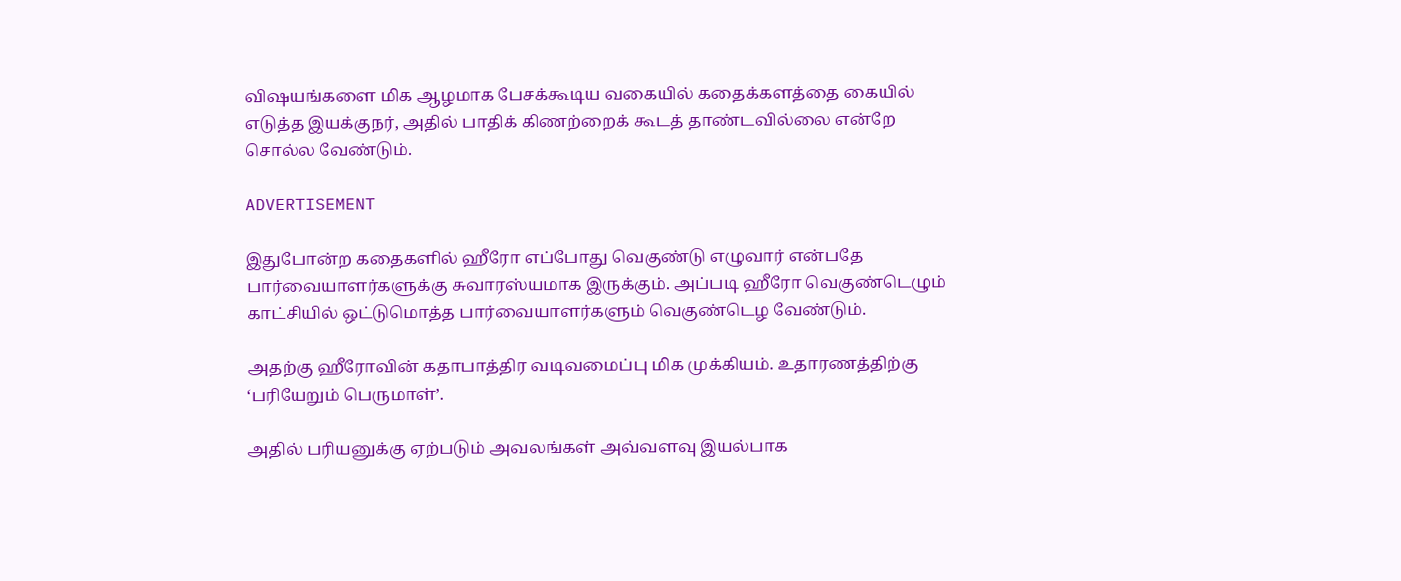விஷயங்களை மிக ஆழமாக பேசக்கூடிய வகையில் கதைக்களத்தை கையில் எடுத்த இயக்குநர், அதில் பாதிக் கிணற்றைக் கூடத் தாண்டவில்லை என்றே சொல்ல வேண்டும்.

ADVERTISEMENT

இதுபோன்ற கதைகளில் ஹீரோ எப்போது வெகுண்டு எழுவார் என்பதே பார்வையாளர்களுக்கு சுவாரஸ்யமாக இருக்கும். அப்படி ஹீரோ வெகுண்டெழும் காட்சியில் ஒட்டுமொத்த பார்வையாளர்களும் வெகுண்டெழ வேண்டும்.

அதற்கு ஹீரோவின் கதாபாத்திர வடிவமைப்பு மிக முக்கியம். உதாரணத்திற்கு ‘பரியேறும் பெருமாள்’.

அதில் பரியனுக்கு ஏற்படும் அவலங்கள் அவ்வளவு இயல்பாக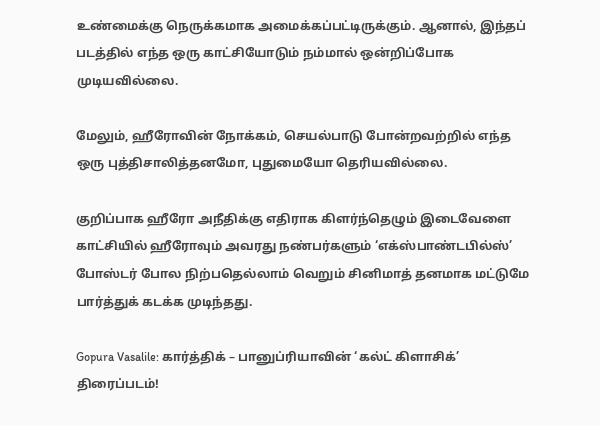உண்மைக்கு நெருக்கமாக அமைக்கப்பட்டிருக்கும். ஆனால், இந்தப் படத்தில் எந்த ஒரு காட்சியோடும் நம்மால் ஒன்றிப்போக முடியவில்லை.

மேலும், ஹீரோவின் நோக்கம், செயல்பாடு போன்றவற்றில் எந்த ஒரு புத்திசாலித்தனமோ, புதுமையோ தெரியவில்லை.

குறிப்பாக ஹீரோ அநீதிக்கு எதிராக கிளர்ந்தெழும் இடைவேளை காட்சியில் ஹீரோவும் அவரது நண்பர்களும் ‘எக்ஸ்பாண்டபில்ஸ்’ போஸ்டர் போல நிற்பதெல்லாம் வெறும் சினிமாத் தனமாக மட்டுமே பார்த்துக் கடக்க முடிந்தது.

Gopura Vasalile: கார்த்திக் – பானுப்ரியாவின் ‘கல்ட் கிளாசிக்’ திரைப்படம்!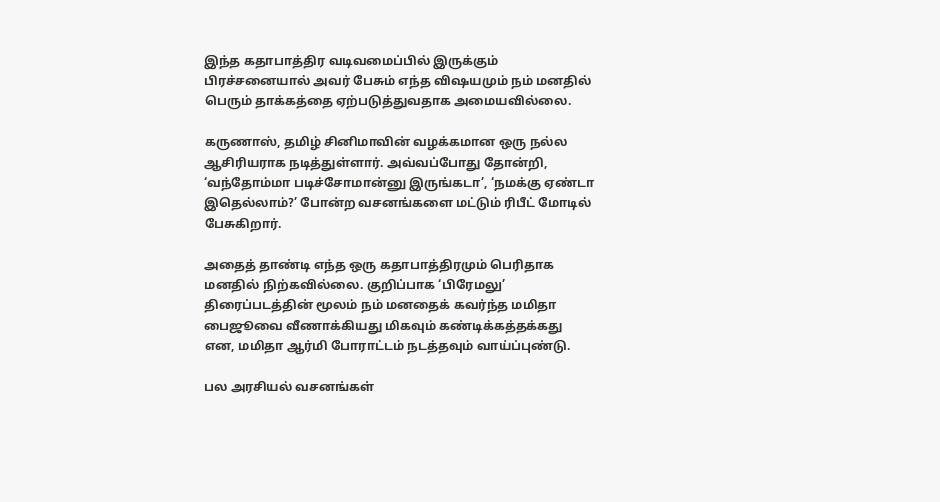இந்த கதாபாத்திர வடிவமைப்பில் இருக்கும் பிரச்சனையால் அவர் பேசும் எந்த விஷயமும் நம் மனதில் பெரும் தாக்கத்தை ஏற்படுத்துவதாக அமையவில்லை.

கருணாஸ், தமிழ் சினிமாவின் வழக்கமான ஒரு நல்ல ஆசிரியராக நடித்துள்ளார். அவ்வப்போது தோன்றி, ‘வந்தோம்மா படிச்சோமான்னு இருங்கடா’, ‘நமக்கு ஏண்டா இதெல்லாம்?’ போன்ற வசனங்களை மட்டும் ரிபீட் மோடில் பேசுகிறார்.

அதைத் தாண்டி எந்த ஒரு கதாபாத்திரமும் பெரிதாக மனதில் நிற்கவில்லை. குறிப்பாக ‘பிரேமலு’ திரைப்படத்தின் மூலம் நம் மனதைக் கவர்ந்த மமிதா பைஜூவை வீணாக்கியது மிகவும் கண்டிக்கத்தக்கது என, மமிதா ஆர்மி போராட்டம் நடத்தவும் வாய்ப்புண்டு.

பல அரசியல் வசனங்கள்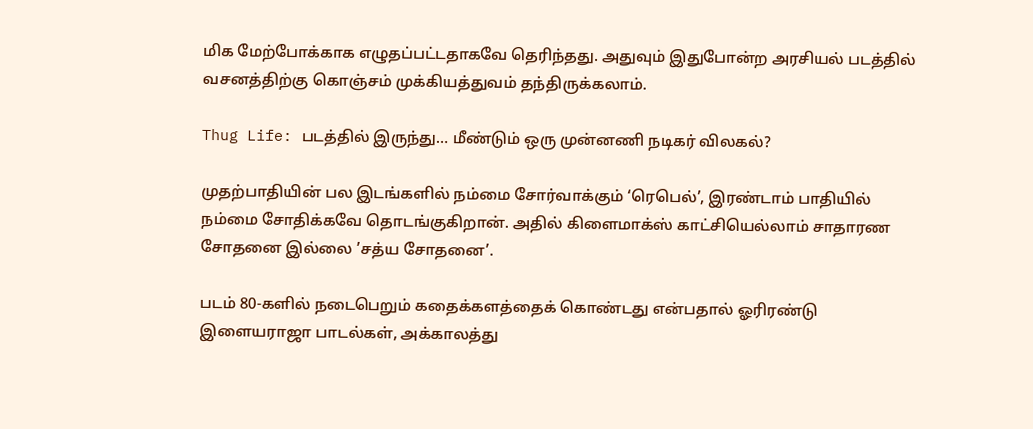மிக மேற்போக்காக எழுதப்பட்டதாகவே தெரிந்தது. அதுவும் இதுபோன்ற அரசியல் படத்தில் வசனத்திற்கு கொஞ்சம் முக்கியத்துவம் தந்திருக்கலாம்.

Thug Life: படத்தில் இருந்து… மீண்டும் ஒரு முன்னணி நடிகர் விலகல்?

முதற்பாதியின் பல இடங்களில் நம்மை சோர்வாக்கும் ‘ரெபெல்’, இரண்டாம் பாதியில் நம்மை சோதிக்கவே தொடங்குகிறான். அதில் கிளைமாக்ஸ் காட்சியெல்லாம் சாதாரண சோதனை இல்லை ’சத்ய சோதனை’.

படம் 80-களில் நடைபெறும் கதைக்களத்தைக் கொண்டது என்பதால் ஓரிரண்டு இளையராஜா பாடல்கள், அக்காலத்து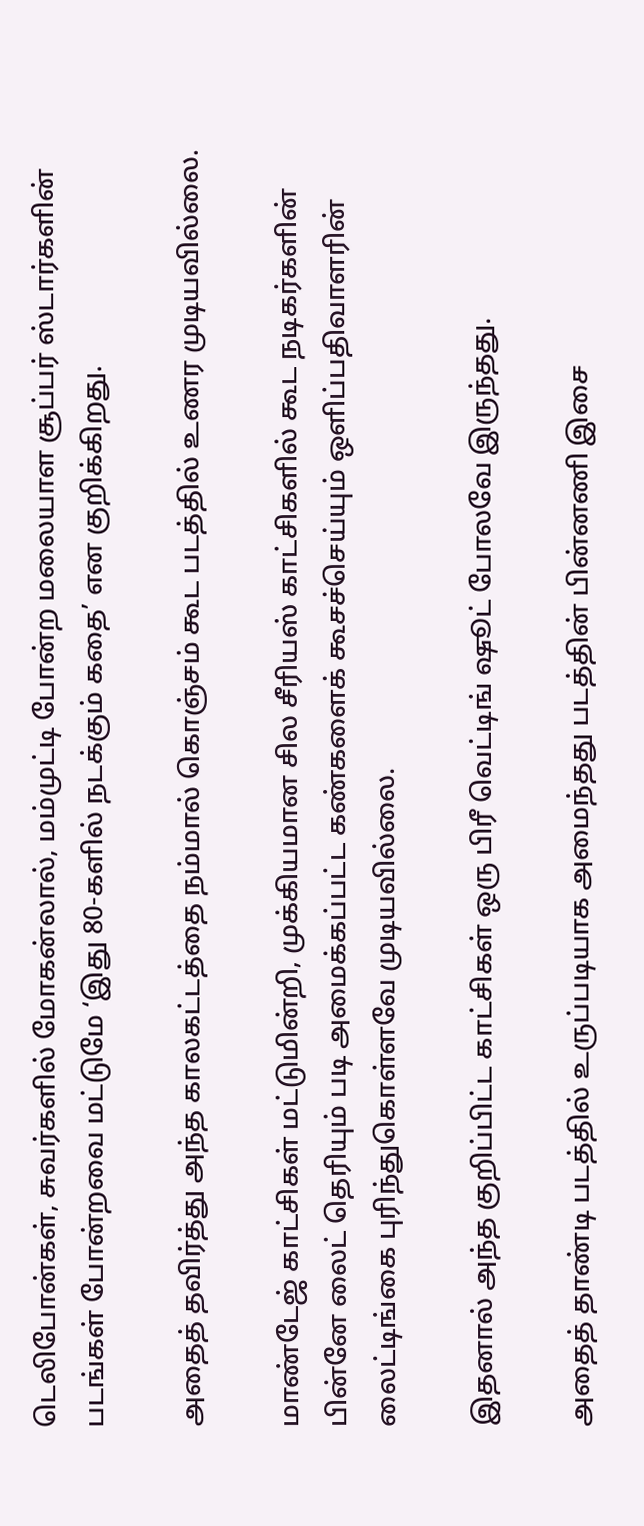டெலிபோன்கள், சுவர்களில் மோகன்லால், மம்முட்டி போன்ற மலையாள சூப்பர் ஸ்டார்களின் படங்கள் போன்றவை மட்டுமே ‘இது 80-களில் நடக்கும் கதை’ என குறிக்கிறது.

அதைத் தவிர்த்து அந்த காலகட்டத்தை நம்மால் கொஞ்சம் கூட படத்தில் உணர முடியவில்லை.

மாண்டேஜ் காட்சிகள் மட்டுமின்றி, முக்கியமான சில சீரியஸ் காட்சிகளில் கூட நடிகர்களின் பின்னே லைட் தெரியும் படி அமைக்கப்பட்ட கண்களைக் கூசச்செய்யும் ஒளிப்பதிவாளரின் லைட்டிங்கை புரிந்துகொள்ளவே முடியவில்லை.

இதனால் அந்த குறிப்பிட்ட காட்சிகள் ஒரு பிரீ வெட்டிங் ஷூட் போலவே இருந்தது.

அதைத் தாண்டி படத்தில் உருப்படியாக அமைந்தது படத்தின் பின்னணி இசை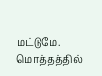மட்டுமே. மொத்தத்தில்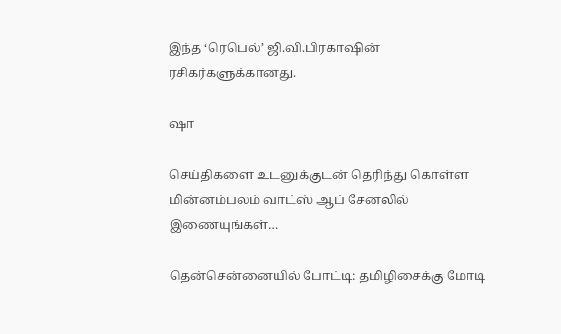இந்த ‘ரெபெல்’ ஜி.வி.பிரகாஷின் ரசிகர்களுக்கானது.

ஷா

செய்திகளை உடனுக்குடன் தெரிந்து கொள்ள மின்னம்பலம் வாட்ஸ் ஆப் சேனலில் இணையுங்கள்…

தென்சென்னையில் போட்டி: தமிழிசைக்கு மோடி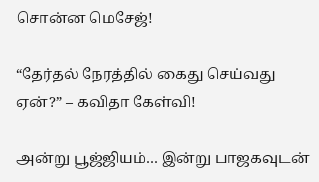சொன்ன மெசேஜ்!

“தேர்தல் நேரத்தில் கைது செய்வது ஏன்?” – கவிதா கேள்வி!

அன்று பூஜ்ஜியம்… இன்று பாஜகவுடன்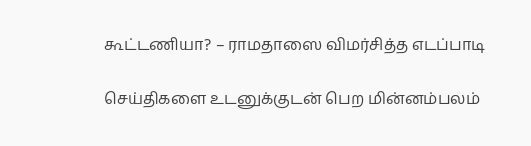கூட்டணியா? – ராமதாஸை விமர்சித்த எடப்பாடி

செய்திகளை உடனுக்குடன் பெற மின்னம்பலம்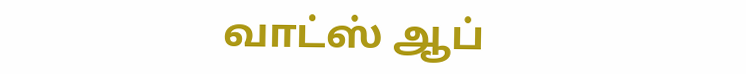வாட்ஸ் ஆப்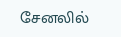சேனலில்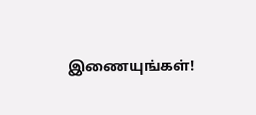இணையுங்கள்!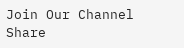Join Our Channel
Share